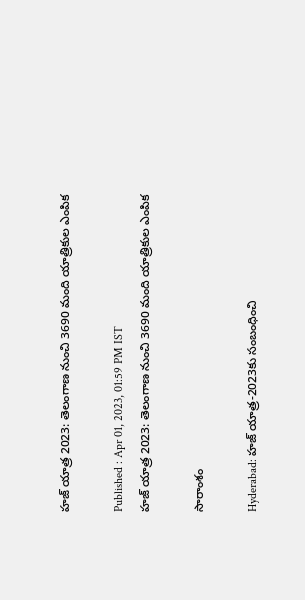హజ్ యాత్ర 2023: తెలంగాణ నుంచి 3690 మంది యాత్రికుల ఎంపిక

Published : Apr 01, 2023, 01:59 PM IST
హజ్ యాత్ర 2023: తెలంగాణ నుంచి 3690 మంది యాత్రికుల ఎంపిక

సారాంశం

Hyderabad: హజ్ యాత్ర-2023కు సంబంధించి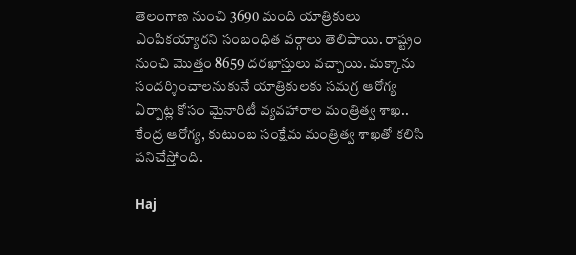తెలంగాణ నుంచి 3690 మంది యాత్రికులు ఎంపికయ్యార‌ని సంబంధిత వ‌ర్గాలు తెలిపాయి. రాష్ట్రం నుంచి మొత్తం 8659 దరఖాస్తులు వచ్చాయి. మక్కాను సందర్శించాలనుకునే యాత్రికులకు సమగ్ర ఆరోగ్య ఏర్పాట్ల కోసం మైనారిటీ వ్యవహారాల మంత్రిత్వ శాఖ.. కేంద్ర ఆరోగ్య, కుటుంబ సంక్షేమ మంత్రిత్వ శాఖతో కలిసి పనిచేస్తోంది.

Haj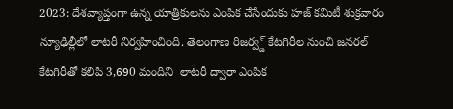2023: దేశవ్యాప్తంగా ఉన్న యాత్రికులను ఎంపిక చేసేందుకు హజ్ కమిటీ శుక్రవారం న్యూఢిల్లీలో లాటరీ నిర్వహించింది. తెలంగాణ రిజర్వ్డ్ కేటగిరీల నుంచి జనరల్ కేటగిరీతో కలిపి 3,690 మందిని  లాటరీ ద్వారా ఎంపిక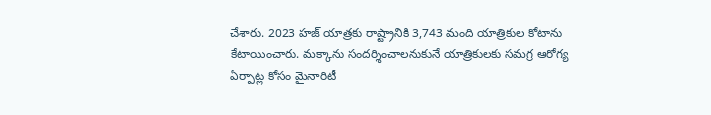చేశారు. 2023 హజ్ యాత్రకు రాష్ట్రానికి 3,743 మంది యాత్రికుల కోటాను కేటాయించారు. మక్కాను సందర్శించాలనుకునే యాత్రికులకు సమగ్ర ఆరోగ్య ఏర్పాట్ల కోసం మైనారిటీ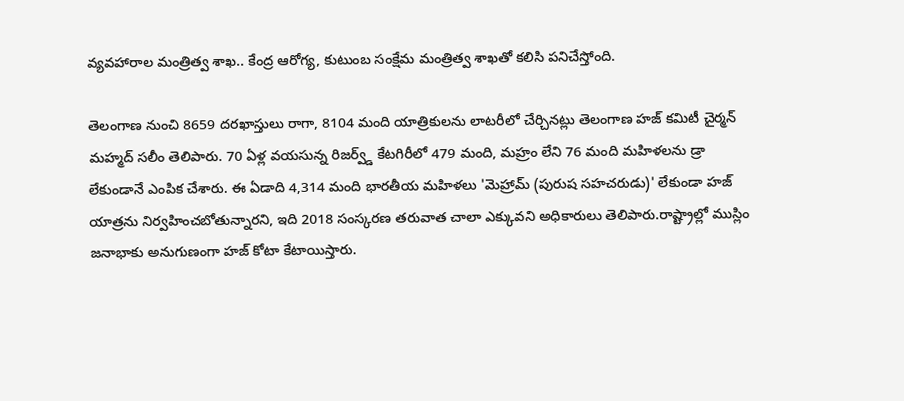వ్యవహారాల మంత్రిత్వ శాఖ.. కేంద్ర ఆరోగ్య, కుటుంబ సంక్షేమ మంత్రిత్వ శాఖతో కలిసి పనిచేస్తోంది.

తెలంగాణ నుంచి 8659 దరఖాస్తులు రాగా, 8104 మంది యాత్రికులను లాటరీలో చేర్చినట్లు తెలంగాణ హజ్ కమిటీ చైర్మన్ మహ్మద్ సలీం తెలిపారు. 70 ఏళ్ల వయసున్న రిజర్వ్డ్ కేటగిరీలో 479 మంది, మహ్రం లేని 76 మంది మహిళలను డ్రా లేకుండానే ఎంపిక చేశారు. ఈ ఏడాది 4,314 మంది భారతీయ మహిళలు 'మెహ్రామ్ (పురుష సహచరుడు)' లేకుండా హజ్ యాత్రను నిర్వహించబోతున్నారని, ఇది 2018 సంస్కరణ తరువాత చాలా ఎక్కువ‌ని అధికారులు తెలిపారు.రాష్ట్రాల్లో ముస్లిం జనాభాకు అనుగుణంగా హజ్ కోటా కేటాయిస్తారు.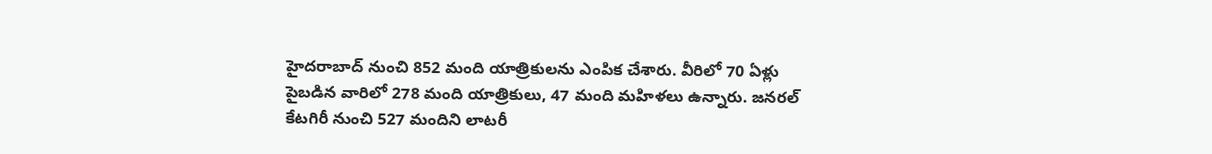హైదరాబాద్ నుంచి 852 మంది యాత్రికులను ఎంపిక చేశారు. వీరిలో 70 ఏళ్లు పైబడిన వారిలో 278 మంది యాత్రికులు, 47 మంది మహిళలు ఉన్నారు. జనరల్ కేటగిరీ నుంచి 527 మందిని లాటరీ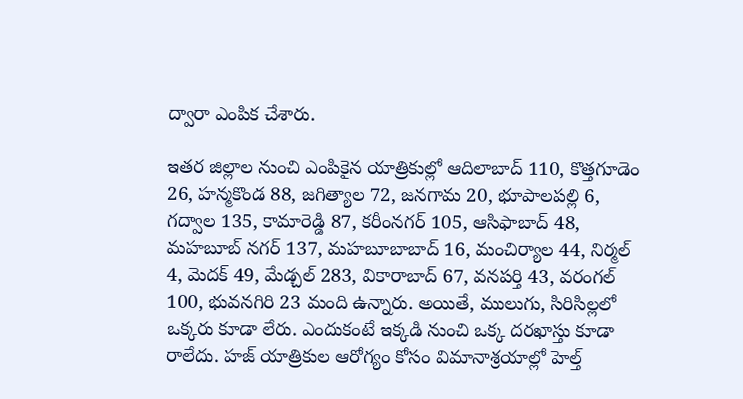ద్వారా ఎంపిక చేశారు.

ఇతర జిల్లాల నుంచి ఎంపికైన యాత్రికుల్లో ఆదిలాబాద్ 110, కొత్తగూడెం 26, హన్మకొండ 88, జగిత్యాల 72, జనగామ 20, భూపాలపల్లి 6, గద్వాల 135, కామారెడ్డి 87, కరీంనగర్ 105, ఆసిఫాబాద్ 48, మహబూబ్ నగర్ 137, మహబూబాబాద్ 16, మంచిర్యాల 44, నిర్మల్ 4, మెద‌క్ 49, మేడ్చల్ 283, వికారాబాద్ 67, వనపర్తి 43, వరంగల్ 100, భువనగిరి 23 మంది ఉన్నారు. అయితే, ములుగు, సిరిసిల్లలో ఒక్కరు కూడా లేరు. ఎందుకంటే ఇక్క‌డి నుంచి ఒక్క ద‌ర‌ఖాస్తు కూడా రాలేదు. హజ్ యాత్రికుల ఆరోగ్యం కోసం విమానాశ్రయాల్లో హెల్త్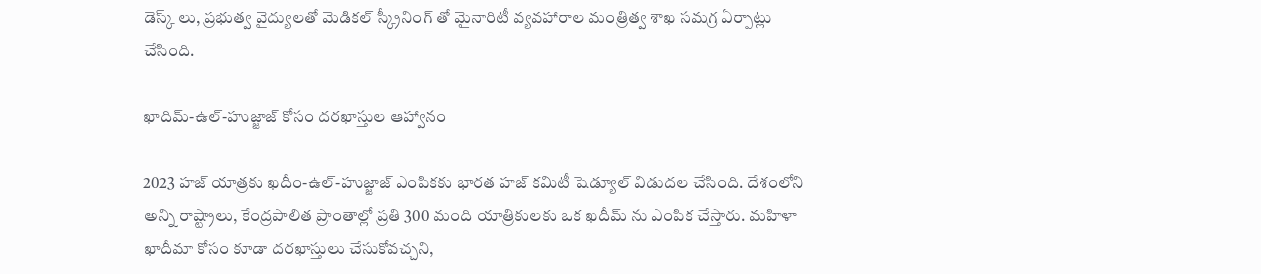డెస్క్ లు, ప్రభుత్వ వైద్యులతో మెడికల్ స్క్రీనింగ్ తో మైనారిటీ వ్యవహారాల మంత్రిత్వ శాఖ సమగ్ర ఏర్పాట్లు చేసింది.

ఖాదిమ్-ఉల్-హుజ్జాజ్ కోసం దరఖాస్తుల ఆహ్వానం

2023 హజ్ యాత్రకు ఖదీం-ఉల్-హుజ్జాజ్ ఎంపికకు భారత హజ్ కమిటీ షెడ్యూల్ విడుదల చేసింది. దేశంలోని అన్ని రాష్ట్రాలు, కేంద్రపాలిత ప్రాంతాల్లో ప్రతి 300 మంది యాత్రికులకు ఒక ఖదీమ్ ను ఎంపిక చేస్తారు. మహిళా ఖాదీమా కోసం కూడా దరఖాస్తులు చేసుకోవచ్చని,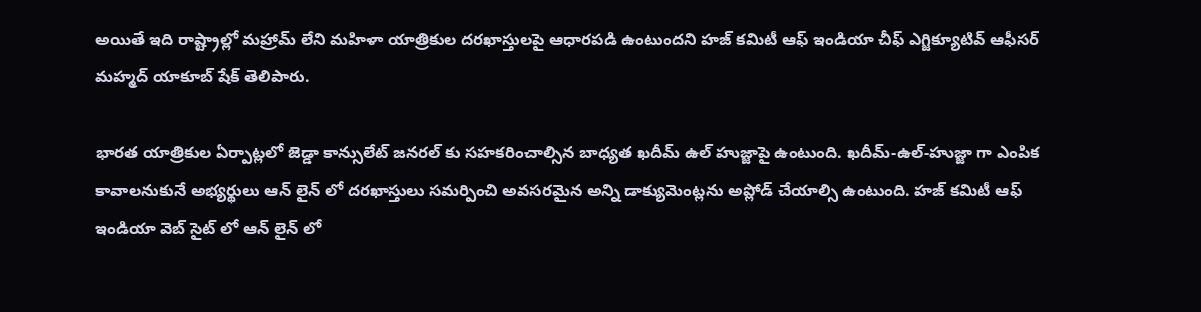అయితే ఇది రాష్ట్రాల్లో మహ్రామ్ లేని మహిళా యాత్రికుల దరఖాస్తులపై ఆధారపడి ఉంటుందని హజ్ కమిటీ ఆఫ్ ఇండియా చీఫ్ ఎగ్జిక్యూటివ్ ఆఫీసర్ మహ్మద్ యాకూబ్ షేక్ తెలిపారు.

భారత యాత్రికుల ఏర్పాట్లలో జెడ్డా కాన్సులేట్ జనరల్ కు సహకరించాల్సిన బాధ్యత ఖదీమ్ ఉల్ హుజ్జాపై ఉంటుంది. ఖదీమ్-ఉల్-హుజ్జా గా ఎంపిక కావాలనుకునే అభ్యర్థులు ఆన్ లైన్ లో దరఖాస్తులు సమర్పించి అవసరమైన అన్ని డాక్యుమెంట్లను అప్లోడ్ చేయాల్సి ఉంటుంది. హజ్ కమిటీ ఆఫ్ ఇండియా వెబ్ సైట్ లో ఆన్ లైన్ లో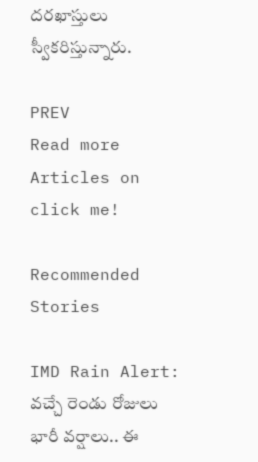దరఖాస్తులు స్వీక‌రిస్తున్నారు.

PREV
Read more Articles on
click me!

Recommended Stories

IMD Rain Alert: వ‌చ్చే రెండు రోజులు భారీ వ‌ర్షాలు.. ఈ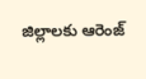జిల్లాల‌కు ఆరెంజ్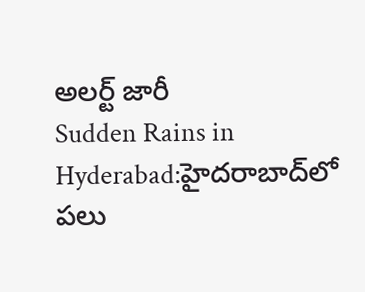అల‌ర్ట్ జారీ
Sudden Rains in Hyderabad:హైదరాబాద్‌లో పలు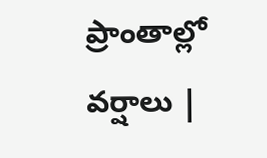ప్రాంతాల్లో వర్షాలు |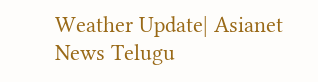Weather Update| Asianet News Telugu